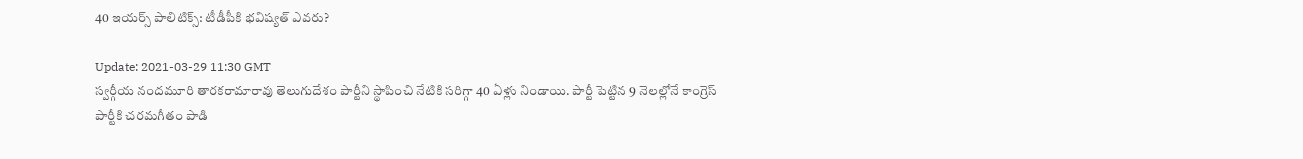40 ఇయర్స్ పాలిటిక్స్: టీడీపీకి భవిష్యత్ ఎవరు?

Update: 2021-03-29 11:30 GMT
స్వర్గీయ నందమూరి తారకరామారావు తెలుగుదేశం పార్టీని స్థాపించి నేటికి సరిగ్గా 40 ఏళ్లు నిండాయి. పార్టీ పెట్టిన 9 నెలల్లోనే కాంగ్రెస్ పార్టీకి చరమగీతం పాడి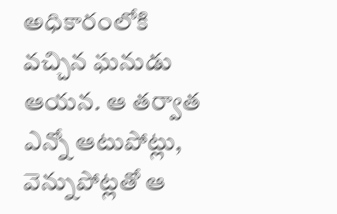అధికారంలోకి వచ్చిన ఘనుడు ఆయన. ఆ తర్వాత ఎన్నో ఆటుపోట్లు, వెన్నుపోట్లతో ఆ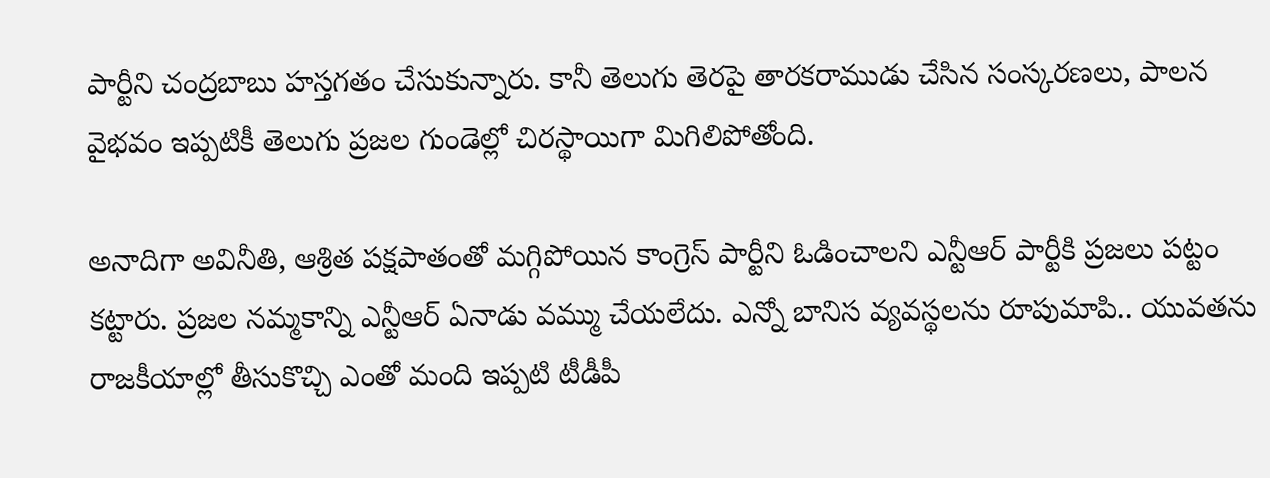పార్టీని చంద్రబాబు హస్తగతం చేసుకున్నారు. కానీ తెలుగు తెరపై తారకరాముడు చేసిన సంస్కరణలు, పాలన వైభవం ఇప్పటికీ తెలుగు ప్రజల గుండెల్లో చిరస్థాయిగా మిగిలిపోతోంది.

అనాదిగా అవినీతి, ఆశ్రిత పక్షపాతంతో మగ్గిపోయిన కాంగ్రెస్ పార్టీని ఓడించాలని ఎన్టీఆర్ పార్టీకి ప్రజలు పట్టం కట్టారు. ప్రజల నమ్మకాన్ని ఎన్టీఆర్ ఏనాడు వమ్ము చేయలేదు. ఎన్నో బానిస వ్యవస్థలను రూపుమాపి.. యువతను రాజకీయాల్లో తీసుకొచ్చి ఎంతో మంది ఇప్పటి టీడీపీ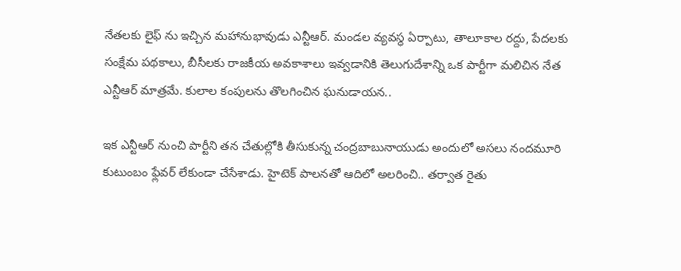నేతలకు లైఫ్ ను ఇచ్చిన మహానుభావుడు ఎన్టీఆర్. మండల వ్యవస్థ ఏర్పాటు, తాలూకాల రద్దు, పేదలకు సంక్షేమ పథకాలు, బీసీలకు రాజకీయ అవకాశాలు ఇవ్వడానికి తెలుగుదేశాన్ని ఒక పార్టీగా మలిచిన నేత ఎన్టీఆర్ మాత్రమే. కులాల కంపులను తొలగించిన ఘనుడాయన..

ఇక ఎన్టీఆర్ నుంచి పార్టీని తన చేతుల్లోకి తీసుకున్న చంద్రబాబునాయుడు అందులో అసలు నందమూరి కుటుంబం ఫ్లేవర్ లేకుండా చేసేశాడు. హైటెక్ పాలనతో ఆదిలో అలరించి.. తర్వాత రైతు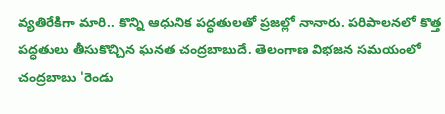వ్యతిరేకిగా మారి.. కొన్ని ఆధునిక పద్ధతులతో ప్రజల్లో నానారు. పరిపాలనలో కొత్త పద్ధతులు తీసుకొచ్చిన ఘనత చంద్రబాబుదే. తెలంగాణ విభజన సమయంలో చంద్రబాబు 'రెండు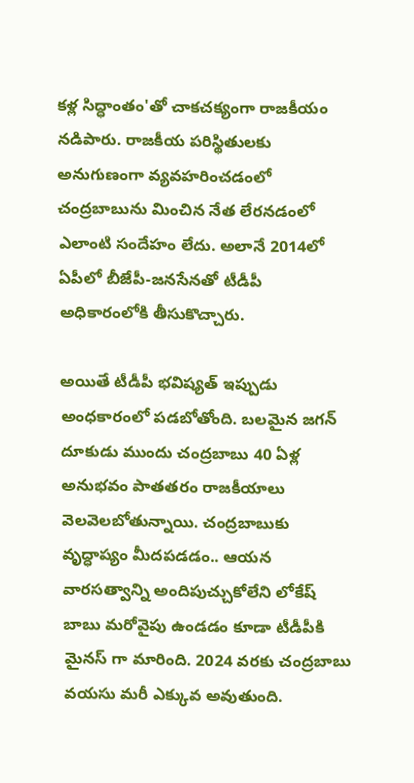కళ్ల సిద్ధాంతం'తో చాకచక్యంగా రాజకీయం నడిపారు. రాజకీయ పరిస్థితులకు అనుగుణంగా వ్యవహరించడంలో చంద్రబాబును మించిన నేత లేరనడంలో ఎలాంటి సందేహం లేదు. అలానే 2014లో ఏపీలో బీజేపీ-జనసేనతో టీడీపీ అధికారంలోకి తీసుకొచ్చారు.

అయితే టీడీపీ భవిష్యత్ ఇప్పుడు అంధకారంలో పడబోతోంది. బలమైన జగన్ దూకుడు ముందు చంద్రబాబు 40 ఏళ్ల అనుభవం పాతతరం రాజకీయాలు వెలవెలబోతున్నాయి. చంద్రబాబుకు వృద్ధాప్యం మీదపడడం.. ఆయన వారసత్వాన్ని అందిపుచ్చుకోలేని లోకేష్ బాబు మరోవైపు ఉండడం కూడా టీడీపీకి మైనస్ గా మారింది. 2024 వరకు చంద్రబాబు వయసు మరీ ఎక్కువ అవుతుంది.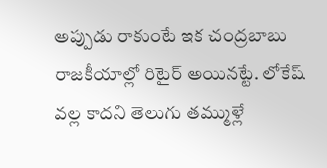అప్పుడు రాకుంటే ఇక చంద్రబాబు రాజకీయాల్లో రిటైర్ అయినట్టే. లోకేష్ వల్ల కాదని తెలుగు తమ్ముళ్లే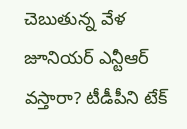చెబుతున్న వేళ జూనియర్ ఎన్టీఆర్ వస్తారా? టీడీపీని టేక్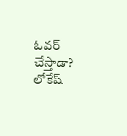ఓవర్ చేస్తాడా? లోకేష్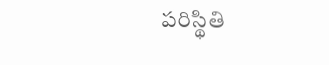పరిస్థితి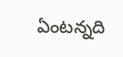ఏంటన్నది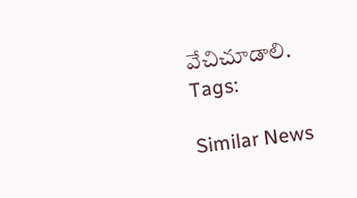వేచిచూడాలి.
Tags:

Similar News